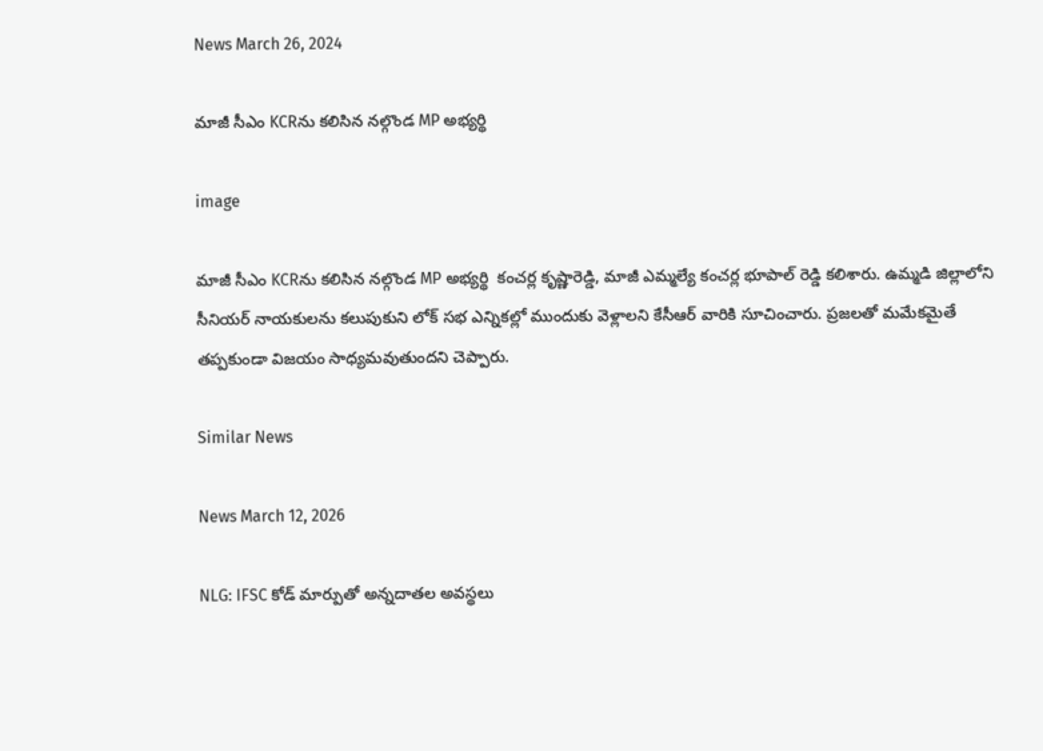News March 26, 2024

మాజీ సీఎం KCRను కలిసిన నల్గొండ MP అభ్యర్థి

image

మాజీ సీఎం KCRను కలిసిన నల్గొండ MP అభ్యర్థి  కంచర్ల కృష్ణారెడ్డి, మాజీ ఎమ్మల్యే కంచర్ల భూపాల్ రెడ్డి కలిశారు. ఉమ్మడి జిల్లాలోని సీనియర్ నాయకులను కలుపుకుని లోక్ సభ ఎన్నికల్లో ముందుకు వెళ్లాలని కేసీఆర్ వారికి సూచించారు. ప్రజలతో మమేకమైతే తప్పకుండా విజయం సాధ్యమవుతుందని చెప్పారు.

Similar News

News March 12, 2026

NLG: IFSC కోడ్ మార్పుతో అన్నదాతల అవస్థలు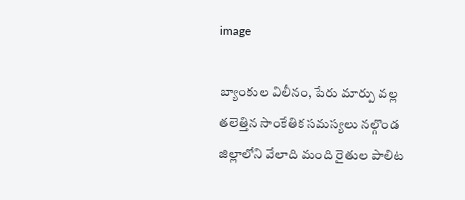image

బ్యాంకుల విలీనం, పేరు మార్పు వల్ల తలెత్తిన సాంకేతిక సమస్యలు నల్గొండ జిల్లాలోని వేలాది మంది రైతుల పాలిట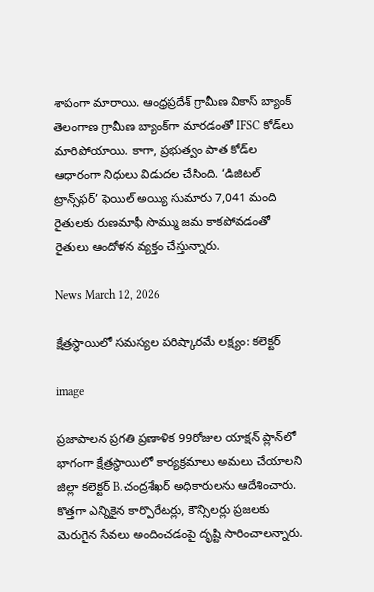శాపంగా మారాయి. ఆంధ్రప్రదేశ్ గ్రామీణ వికాస్ బ్యాంక్ తెలంగాణ గ్రామీణ బ్యాంక్‌గా మారడంతో IFSC కోడ్‌లు మారిపోయాయి. కాగా, ప్రభుత్వం పాత కోడ్‌ల ఆధారంగా నిధులు విడుదల చేసింది. ‘డిజిటల్ ట్రాన్స్‌ఫర్’ ఫెయిల్ అయ్యి సుమారు 7,041 మంది రైతులకు రుణమాఫీ సొమ్ము జమ కాకపోవడంతో రైతులు ఆందోళన వ్యక్తం చేస్తున్నారు.

News March 12, 2026

క్షేత్రస్థాయిలో సమస్యల పరిష్కారమే లక్ష్యం: కలెక్టర్

image

ప్రజాపాలన ప్రగతి ప్రణాళిక 99రోజుల యాక్షన్ ప్లాన్‌లో భాగంగా క్షేత్రస్థాయిలో కార్యక్రమాలు అమలు చేయాలని జిల్లా కలెక్టర్ B.చంద్రశేఖర్ అధికారులను ఆదేశించారు. కొత్తగా ఎన్నికైన కార్పొరేటర్లు, కౌన్సిలర్లు ప్రజలకు మెరుగైన సేవలు అందించడంపై దృష్టి సారించాలన్నారు.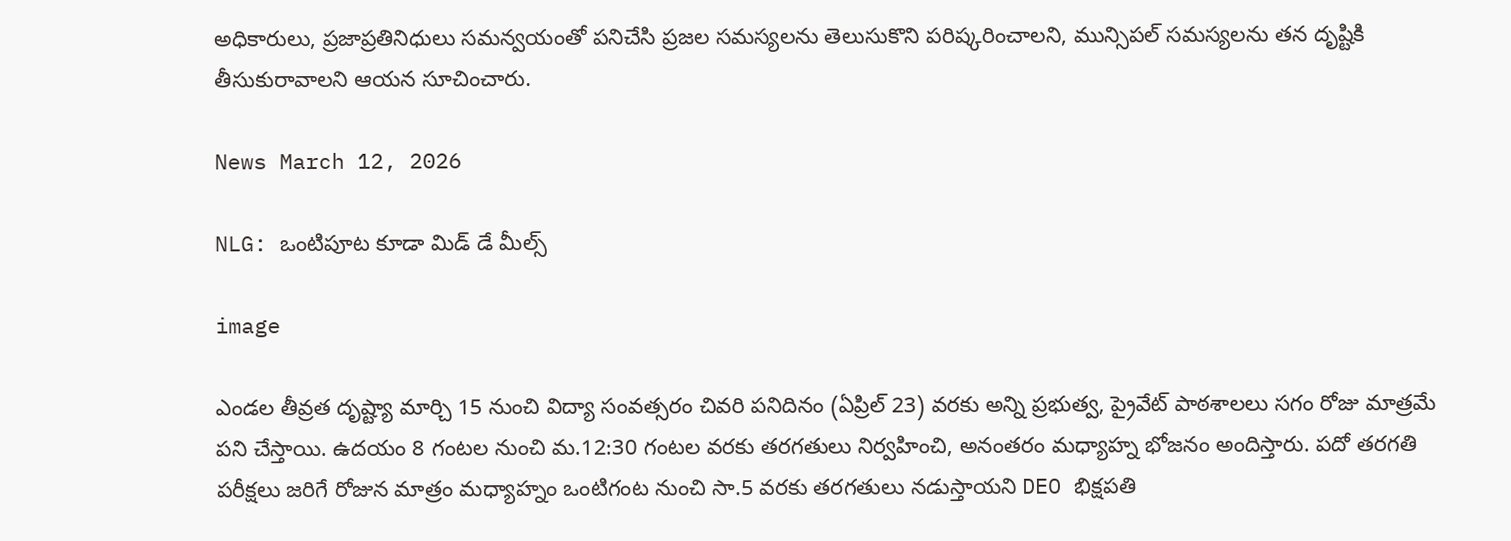అధికారులు, ప్రజాప్రతినిధులు సమన్వయంతో పనిచేసి ప్రజల సమస్యలను తెలుసుకొని పరిష్కరించాలని, మున్సిపల్ సమస్యలను తన దృష్టికి తీసుకురావాలని ఆయన సూచించారు.

News March 12, 2026

NLG: ఒంటిపూట కూడా మిడ్ డే మీల్స్

image

ఎండల తీవ్రత దృష్ట్యా మార్చి 15 నుంచి విద్యా సంవత్సరం చివరి పనిదినం (ఏప్రిల్ 23) వరకు అన్ని ప్రభుత్వ, ప్రైవేట్ పాఠశాలలు సగం రోజు మాత్రమే పని చేస్తాయి. ఉదయం 8 గంటల నుంచి మ.12:30 గంటల వరకు తరగతులు నిర్వహించి, అనంతరం మధ్యాహ్న భోజనం అందిస్తారు. పదో తరగతి పరీక్షలు జరిగే రోజున మాత్రం మధ్యాహ్నం ఒంటిగంట నుంచి సా.5 వరకు తరగతులు నడుస్తాయని DEO భిక్షపతి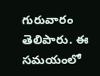గురువారం తెలిపారు. ఈ సమయంలో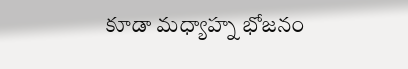కూడా మధ్యాహ్న భోజనం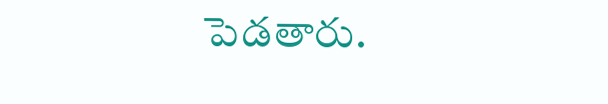పెడతారు.